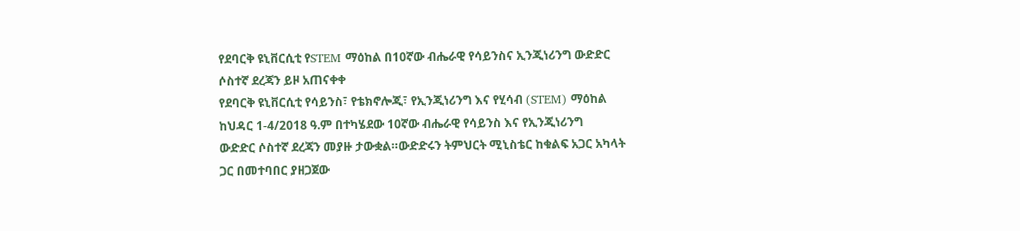የደባርቅ ዩኒቨርሲቲ የSTEM ማዕከል በ10ኛው ብሔራዊ የሳይንስና ኢንጂነሪንግ ውድድር ሶስተኛ ደረጃን ይዞ አጠናቀቀ
የደባርቅ ዩኒቨርሲቲ የሳይንስ፣ የቴክኖሎጂ፣ የኢንጂነሪንግ እና የሂሳብ (STEM) ማዕከል ከህዳር 1-4/2018 ዓ.ም በተካሄደው 10ኛው ብሔራዊ የሳይንስ እና የኢንጂነሪንግ
ውድድር ሶስተኛ ደረጃን መያዙ ታውቋል።ውድድሩን ትምህርት ሚኒስቴር ከቁልፍ አጋር አካላት ጋር በመተባበር ያዘጋጀው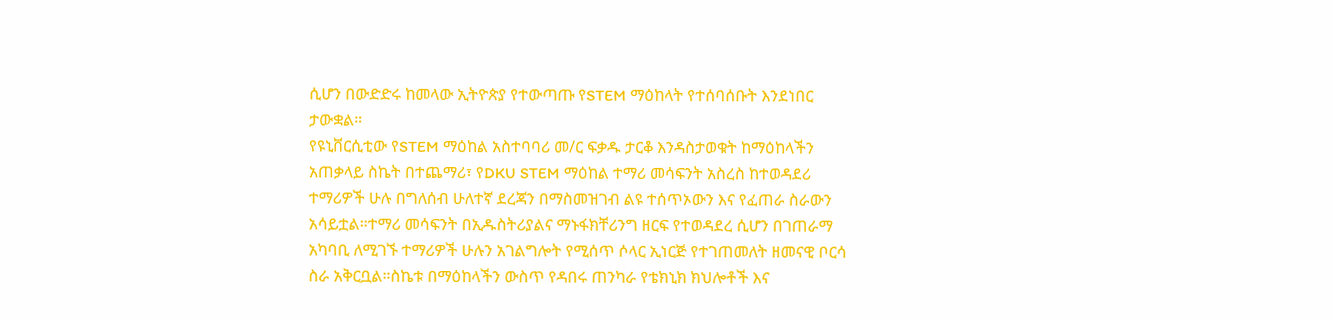ሲሆን በውድድሩ ከመላው ኢትዮጵያ የተውጣጡ የSTEM ማዕከላት የተሰባሰቡት እንደነበር ታውቋል።
የዩኒቨርሲቲው የSTEM ማዕከል አስተባባሪ መ/ር ፍቃዱ ታርቆ እንዳስታወቁት ከማዕከላችን አጠቃላይ ስኬት በተጨማሪ፣ የDKU STEM ማዕከል ተማሪ መሳፍንት አስረስ ከተወዳደሪ ተማሪዎች ሁሉ በግለሰብ ሁለተኛ ደረጃን በማስመዝገብ ልዩ ተሰጥኦውን እና የፈጠራ ስራውን አሳይቷል።ተማሪ መሳፍንት በኢዱስትሪያልና ማኑፋክቸሪንግ ዘርፍ የተወዳደረ ሲሆን በገጠራማ አካባቢ ለሚገኙ ተማሪዎች ሁሉን አገልግሎት የሚሰጥ ሶላር ኢነርጅ የተገጠመለት ዘመናዊ ቦርሳ ስራ አቅርቧል።ስኬቱ በማዕከላችን ውስጥ የዳበሩ ጠንካራ የቴክኒክ ክህሎቶች እና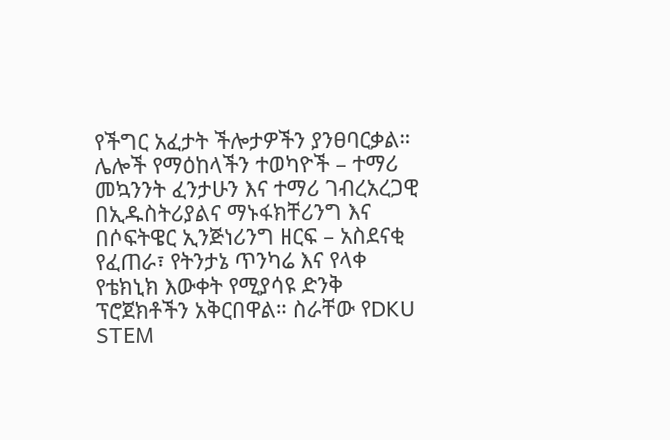የችግር አፈታት ችሎታዎችን ያንፀባርቃል።
ሌሎች የማዕከላችን ተወካዮች – ተማሪ መኳንንት ፈንታሁን እና ተማሪ ገብረአረጋዊ በኢዱስትሪያልና ማኑፋክቸሪንግ እና በሶፍትዌር ኢንጅነሪንግ ዘርፍ – አስደናቂ የፈጠራ፣ የትንታኔ ጥንካሬ እና የላቀ የቴክኒክ እውቀት የሚያሳዩ ድንቅ ፕሮጀክቶችን አቅርበዋል። ስራቸው የDKU STEM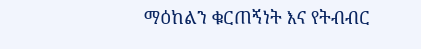ማዕከልን ቁርጠኝነት እና የትብብር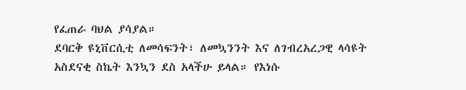የፈጠራ ባህል ያሳያል።
ደባርቅ ዩኒቨርሲቲ ለመሳፍንት፣ ለመኳንንት እና ለገብረአረጋዊ ላሳዩት አስደናቂ ስኬት እንኳን ደስ አላችሁ ይላል። የእነሱ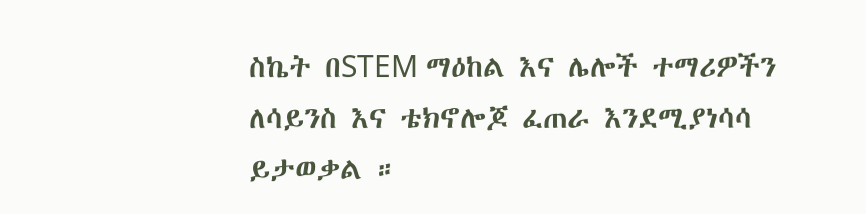ስኬት በSTEM ማዕከል እና ሌሎች ተማሪዎችን ለሳይንስ እና ቴክኖሎጆ ፈጠራ እንደሚያነሳሳ ይታወቃል ።